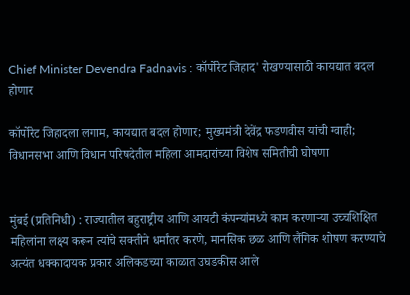Chief Minister Devendra Fadnavis : कॉर्पोरेट जिहाद' रोखण्यासाठी कायद्यात बदल होणार

कॉर्पोरेट जिहादला लगाम, कायद्यात बदल होणार; मुख्यमंत्री देवेंद्र फडणवीस यांची ग्वाही; विधानसभा आणि विधान परिषदेतील महिला आमदारांच्या विशेष समितीची घोषणा


मुंबई (प्रतिनिधी) : राज्यातील बहुराष्ट्रीय आणि आयटी कंपन्यांमध्ये काम करणाऱ्या उच्चशिक्षित महिलांना लक्ष्य करून त्यांचे सक्तीने धर्मांतर करणे, मानसिक छळ आणि लैंगिक शोषण करण्याचे अत्यंत धक्कादायक प्रकार अलिकडच्या काळात उघडकीस आले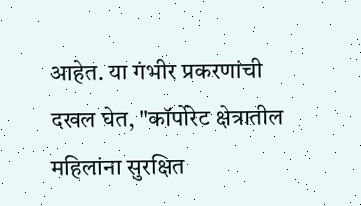आहेत. या गंभीर प्रकरणांची दखल घेत, "कॉर्पोरेट क्षेत्रातील महिलांना सुरक्षित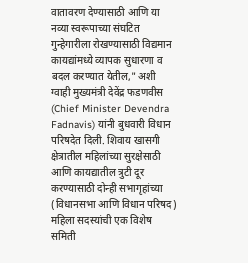वातावरण देण्यासाठी आणि या नव्या स्वरूपाच्या संघटित गुन्हेगारीला रोखण्यासाठी विद्यमान कायद्यांमध्ये व्यापक सुधारणा व बदल करण्यात येतील," अशी ग्वाही मुख्यमंत्री देवेंद्र फडणवीस (Chief Minister Devendra Fadnavis) यांनी बुधवारी विधान परिषदेत दिली. शिवाय खासगी क्षेत्रातील महिलांच्या सुरक्षेसाठी आणि कायद्यातील त्रुटी दूर करण्यासाठी दोन्ही सभागृहांच्या (विधानसभा आणि विधान परिषद) महिला सदस्यांची एक विशेष समिती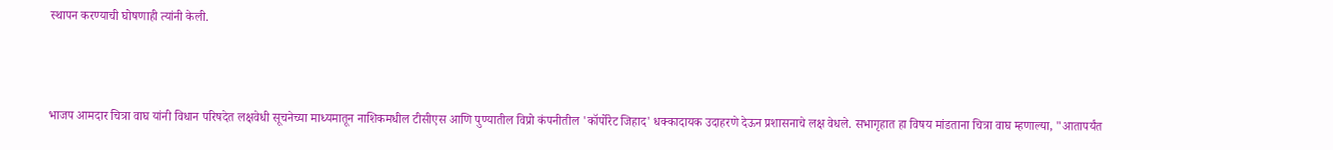स्थापन करण्याची घोषणाही त्यांनी केली.



भाजप आमदार चित्रा वाघ यांनी विधान परिषदेत लक्षवेधी सूचनेच्या माध्यमातून नाशिकमधील टीसीएस आणि पुण्यातील विप्रो कंपनीतील 'कॉर्पोरेट जिहाद' धक्कादायक उदाहरणे देऊन प्रशासनाचे लक्ष वेधले. सभागृहात हा विषय मांडताना चित्रा वाघ म्हणाल्या, "आतापर्यंत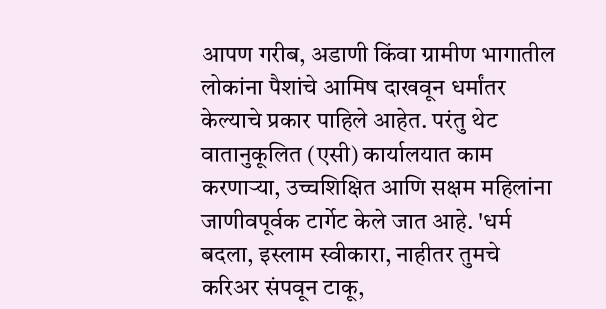आपण गरीब, अडाणी किंवा ग्रामीण भागातील लोकांना पैशांचे आमिष दाखवून धर्मांतर केल्याचे प्रकार पाहिले आहेत. परंतु थेट वातानुकूलित (एसी) कार्यालयात काम करणाऱ्या, उच्चशिक्षित आणि सक्षम महिलांना जाणीवपूर्वक टार्गेट केले जात आहे. 'धर्म बदला, इस्लाम स्वीकारा, नाहीतर तुमचे करिअर संपवून टाकू,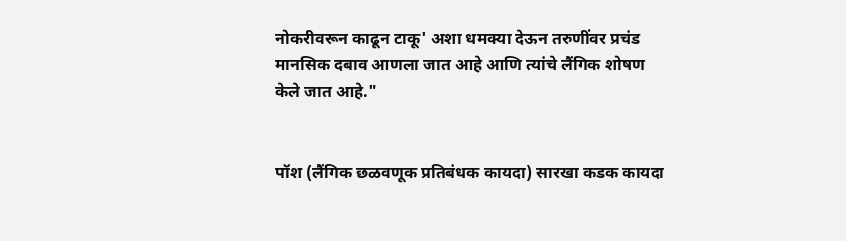नोकरीवरून काढून टाकू' अशा धमक्या देऊन तरुणींवर प्रचंड मानसिक दबाव आणला जात आहे आणि त्यांचे लैंगिक शोषण केले जात आहे."


पॉश (लैंगिक छळवणूक प्रतिबंधक कायदा) सारखा कडक कायदा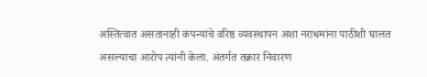अस्तित्वात असतानाही कंपन्यांचे वरिष्ठ व्यवस्थापन अशा नराधमांना पाठीशी घालत असल्याचा आरोप त्यांनी केला. अंतर्गत तक्रार निवारण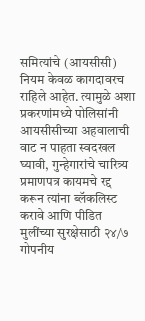समित्यांचे (आयसीसी) नियम केवळ कागदावरच राहिले आहेत. त्यामुळे अशा प्रकरणांमध्ये पोलिसांनी आयसीसीच्या अहवालाची वाट न पाहता स्वदखल घ्यावी, गुन्हेगारांचे चारित्र्य प्रमाणपत्र कायमचे रद्द करून त्यांना ब्लॅकलिस्ट करावे आणि पीडित मुलींच्या सुरक्षेसाठी २४/७ गोपनीय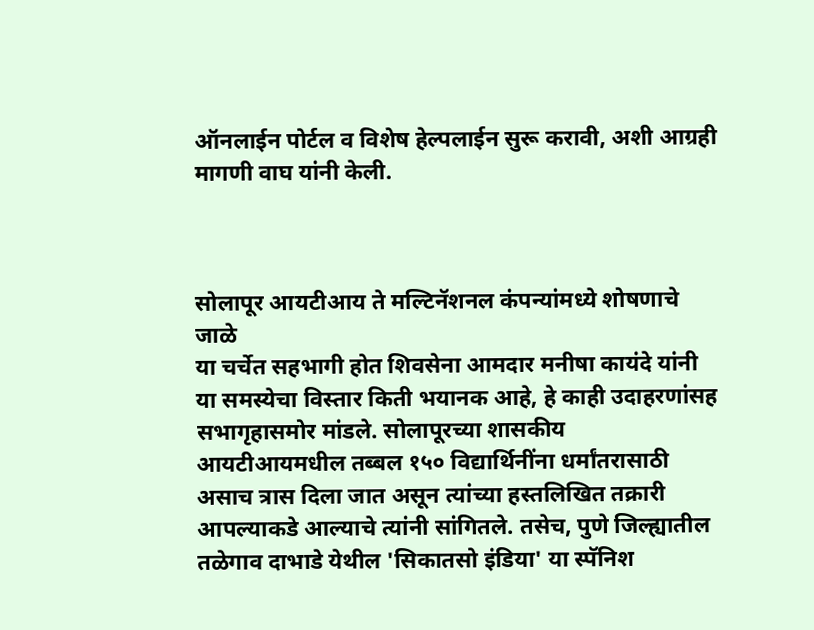ऑनलाईन पोर्टल व विशेष हेल्पलाईन सुरू करावी, अशी आग्रही मागणी वाघ यांनी केली.



सोलापूर आयटीआय ते मल्टिनॅशनल कंपन्यांमध्ये शोषणाचे जाळे
या चर्चेत सहभागी होत शिवसेना आमदार मनीषा कायंदे यांनी या समस्येचा विस्तार किती भयानक आहे, हे काही उदाहरणांसह सभागृहासमोर मांडले. सोलापूरच्या शासकीय आयटीआयमधील तब्बल १५० विद्यार्थिनींना धर्मांतरासाठी असाच त्रास दिला जात असून त्यांच्या हस्तलिखित तक्रारी आपल्याकडे आल्याचे त्यांनी सांगितले. तसेच, पुणे जिल्ह्यातील तळेगाव दाभाडे येथील 'सिकातसो इंडिया' या स्पॅनिश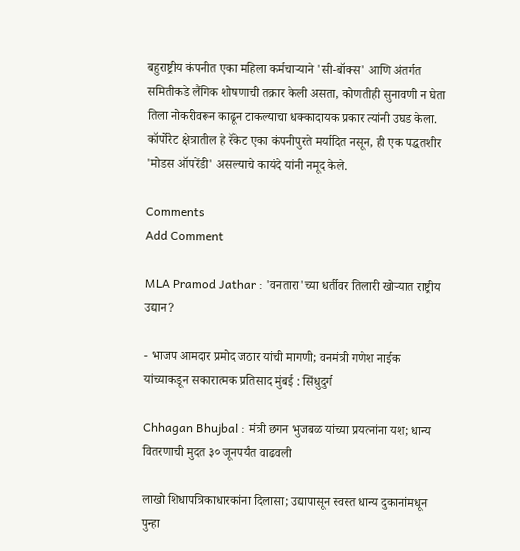बहुराष्ट्रीय कंपनीत एका महिला कर्मचाऱ्याने 'सी-बॉक्स' आणि अंतर्गत समितीकडे लैंगिक शोषणाची तक्रार केली असता, कोणतीही सुनावणी न घेता तिला नोकरीवरून काढून टाकल्याचा धक्कादायक प्रकार त्यांनी उघड केला. कॉर्पोरेट क्षेत्रातील हे रॅकेट एका कंपनीपुरते मर्यादित नसून, ही एक पद्धतशीर 'मोडस ऑपरेंडी' असल्याचे कायंदे यांनी नमूद केले.

Comments
Add Comment

MLA Pramod Jathar : 'वनतारा'च्या धर्तीवर तिलारी खोऱ्यात राष्ट्रीय उद्यान?

- भाजप आमदार प्रमोद जठार यांची मागणी; वनमंत्री गणेश नाईक यांच्याकडून सकारात्मक प्रतिसाद मुंबई : सिंधुदुर्ग

Chhagan Bhujbal : मंत्री छगन भुजबळ यांच्या प्रयत्नांना यश; धान्य वितरणाची मुदत ३० जूनपर्यंत वाढवली

लाखो शिधापत्रिकाधारकांना दिलासा; उद्यापासून स्वस्त धान्य दुकानांमधून पुन्हा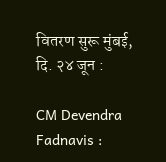वितरण सुरू मुंबई, दि. २४ जून :

CM Devendra Fadnavis :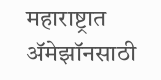महाराष्ट्रात ॲमेझॉनसाठी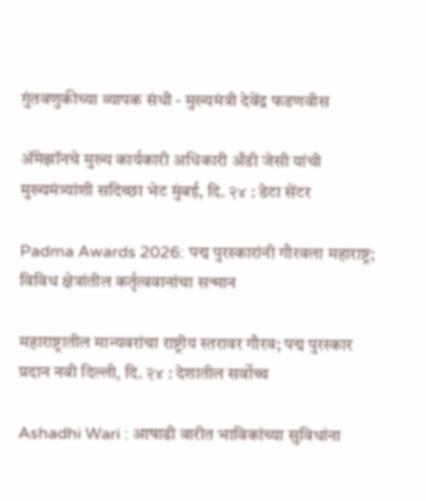गुंतवणुकीच्या व्यापक संधी - मुख्यमंत्री देवेंद्र फडणवीस

ॲमेझॉनचे मुख्य कार्यकारी अधिकारी अँडी जेसी यांची मुख्यमंत्र्यांशी सदिच्छा भेट मुंबई, दि. २४ : डेटा सेंटर

Padma Awards 2026: पद्म पुरस्कारांनी गौरवला महाराष्ट्र; विविध क्षेत्रांतील कर्तृत्ववानांचा सन्मान

महाराष्ट्रातील मान्यवरांचा राष्ट्रीय स्तरावर गौरव; पद्म पुरस्कार प्रदान नवी दिल्ली, दि. २४ : देशातील सर्वोच्च

Ashadhi Wari : आषाढी वारीत भाविकांच्या सुविधांना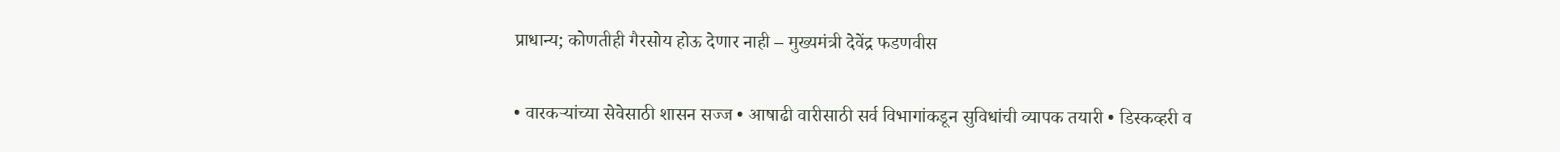प्राधान्य; कोणतीही गैरसोय होऊ देणार नाही – मुख्यमंत्री देवेंद्र फडणवीस

• वारकऱ्यांच्या सेवेसाठी शासन सज्ज • आषाढी वारीसाठी सर्व विभागांकडून सुविधांची व्यापक तयारी • डिस्कव्हरी व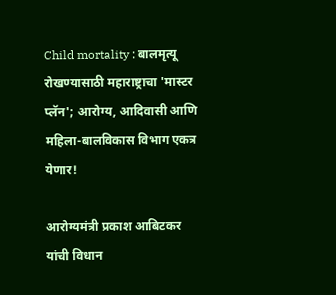Child mortality : बालमृत्यू रोखण्यासाठी महाराष्ट्राचा 'मास्टर प्लॅन'; आरोग्य, आदिवासी आणि महिला-बालविकास विभाग एकत्र येणार!

आरोग्यमंत्री प्रकाश आबिटकर यांची विधान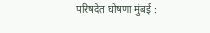परिषदेत घोषणा मुंबई :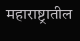महाराष्ट्रातील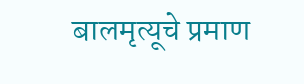बालमृत्यूचे प्रमाण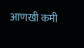आणखी कमी